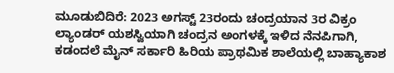ಮೂಡುಬಿದಿರೆ: 2023 ಅಗಸ್ಟ್ 23ರಂದು ಚಂದ್ರಯಾನ 3ರ ವಿಕ್ರಂ ಲ್ಯಾಂಡರ್ ಯಶಸ್ವಿಯಾಗಿ ಚಂದ್ರನ ಅಂಗಳಕ್ಕೆ ಇಳಿದ ನೆನಪಿಗಾಗಿ, ಕಡಂದಲೆ ಮೈನ್ ಸರ್ಕಾರಿ ಹಿರಿಯ ಪ್ರಾಥಮಿಕ ಶಾಲೆಯಲ್ಲಿ ಬಾಹ್ಯಾಕಾಶ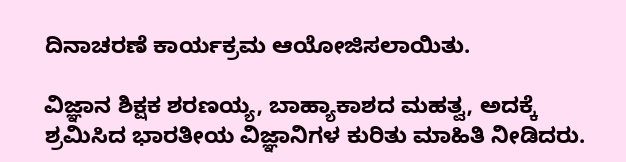ದಿನಾಚರಣೆ ಕಾರ್ಯಕ್ರಮ ಆಯೋಜಿಸಲಾಯಿತು.

ವಿಜ್ಞಾನ ಶಿಕ್ಷಕ ಶರಣಯ್ಯ, ಬಾಹ್ಯಾಕಾಶದ ಮಹತ್ವ, ಅದಕ್ಕೆ ಶ್ರಮಿಸಿದ ಭಾರತೀಯ ವಿಜ್ಞಾನಿಗಳ ಕುರಿತು ಮಾಹಿತಿ ನೀಡಿದರು.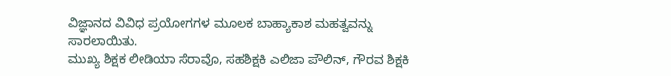ವಿಜ್ಞಾನದ ವಿವಿಧ ಪ್ರಯೋಗಗಳ ಮೂಲಕ ಬಾಹ್ಯಾಕಾಶ ಮಹತ್ವವನ್ನು ಸಾರಲಾಯಿತು.
ಮುಖ್ಯ ಶಿಕ್ಷಕ ಲೀಡಿಯಾ ಸೆರಾವೊ, ಸಹಶಿಕ್ಷಕಿ ಎಲಿಜಾ ಪೌಲಿನ್, ಗೌರವ ಶಿಕ್ಷಕಿ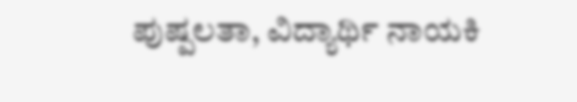ಪುಷ್ಪಲತಾ, ವಿದ್ಯಾರ್ಥಿ ನಾಯಕಿ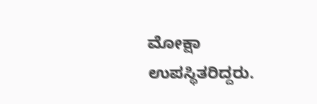ಮೋಕ್ಷಾ ಉಪಸ್ಥಿತರಿದ್ದರು.